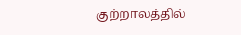குற்றாலத்தில்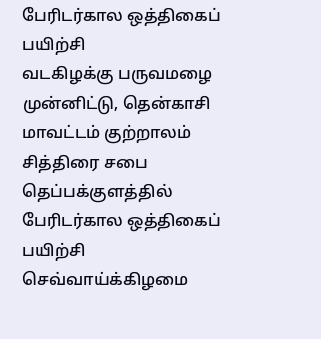பேரிடர்கால ஒத்திகைப் பயிற்சி
வடகிழக்கு பருவமழை முன்னிட்டு, தென்காசி மாவட்டம் குற்றாலம் சித்திரை சபை தெப்பக்குளத்தில் பேரிடர்கால ஒத்திகைப் பயிற்சி செவ்வாய்க்கிழமை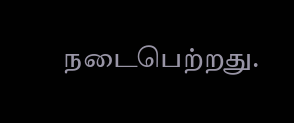நடைபெற்றது.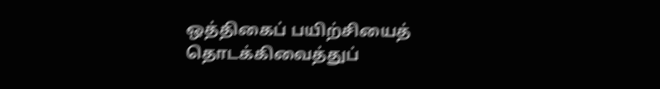ஒத்திகைப் பயிற்சியைத் தொடக்கிவைத்துப்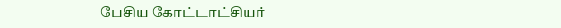பேசிய கோட்டாட்சியர்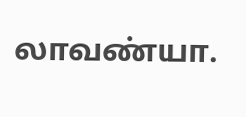லாவண்யா.